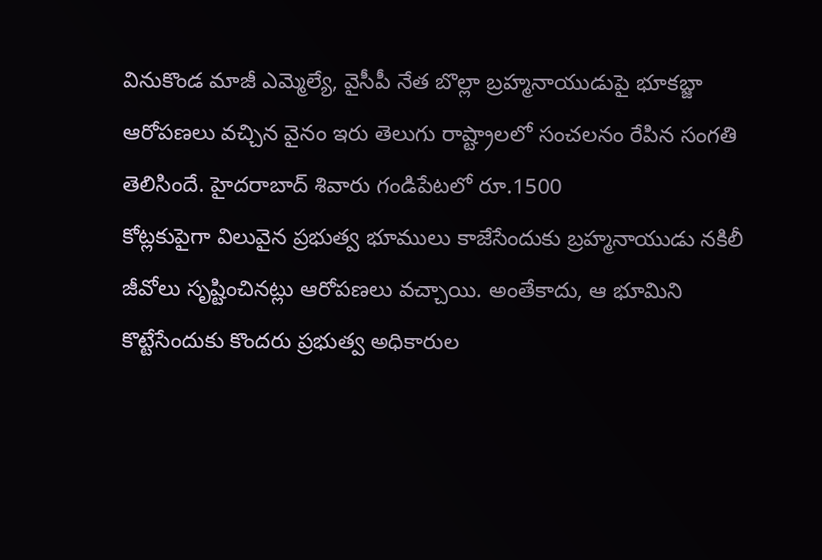వినుకొండ మాజీ ఎమ్మెల్యే, వైసీపీ నేత బొల్లా బ్రహ్మనాయుడుపై భూకబ్జా ఆరోపణలు వచ్చిన వైనం ఇరు తెలుగు రాష్ట్రాలలో సంచలనం రేపిన సంగతి తెలిసిందే. హైదరాబాద్ శివారు గండిపేటలో రూ.1500
కోట్లకుపైగా విలువైన ప్రభుత్వ భూములు కాజేసేందుకు బ్రహ్మనాయుడు నకిలీ జీవోలు సృష్టించినట్లు ఆరోపణలు వచ్చాయి. అంతేకాదు, ఆ భూమిని కొట్టేసేందుకు కొందరు ప్రభుత్వ అధికారుల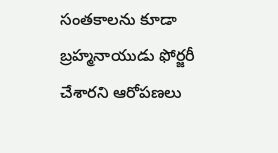సంతకాలను కూడా బ్రహ్మనాయుడు ఫోర్జరీ చేశారని ఆరోపణలు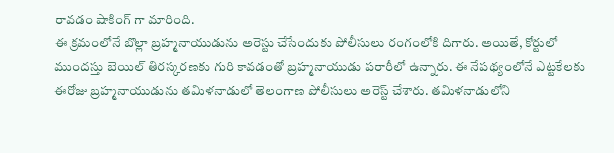రావడం షాకింగ్ గా మారింది.
ఈ క్రమంలోనే బొల్లా బ్రహ్మనాయుడును అరెస్టు చేసేందుకు పోలీసులు రంగంలోకి దిగారు. అయితే, కోర్టులో ముందస్తు బెయిల్ తిరస్కరణకు గురి కావడంతో బ్రహ్మనాయుడు పరారీలో ఉన్నారు. ఈ నేపథ్యంలోనే ఎట్టకేలకు ఈరోజు బ్రహ్మనాయుడును తమిళనాడులో తెలంగాణ పోలీసులు అరెస్ట్ చేశారు. తమిళనాడులోని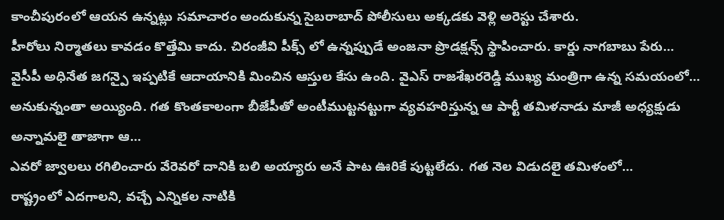కాంచీపురంలో ఆయన ఉన్నట్లు సమాచారం అందుకున్న సైబరాబాద్ పోలీసులు అక్కడకు వెళ్లి అరెస్టు చేశారు.
హీరోలు నిర్మాతలు కావడం కొత్తేమి కాదు. చిరంజీవి పీక్స్ లో ఉన్నప్పుడే అంజనా ప్రొడక్షన్స్ స్థాపించారు. కార్డు నాగబాబు పేరు…
వైసీపీ అధినేత జగన్పై ఇప్పటికే ఆదాయానికి మించిన ఆస్తుల కేసు ఉంది. వైఎస్ రాజశేఖరరెడ్డి ముఖ్య మంత్రిగా ఉన్న సమయంలో…
అనుకున్నంతా అయ్యింది. గత కొంతకాలంగా బీజేపీతో అంటీముట్టనట్టుగా వ్యవహరిస్తున్న ఆ పార్టీ తమిళనాడు మాజీ అధ్యక్షుడు అన్నామలై తాజాగా ఆ…
ఎవరో జ్వాలలు రగిలించారు వేరెవరో దానికి బలి అయ్యారు అనే పాట ఊరికే పుట్టలేదు. గత నెల విడుదలై తమిళంలో…
రాష్ట్రంలో ఎదగాలని, వచ్చే ఎన్నికల నాటికి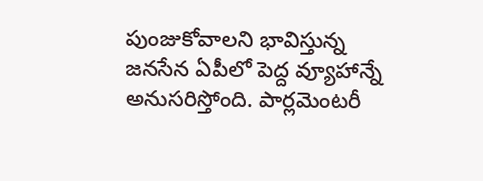పుంజుకోవాలని భావిస్తున్న జనసేన ఏపీలో పెద్ద వ్యూహాన్నే అనుసరిస్తోంది. పార్లమెంటరీ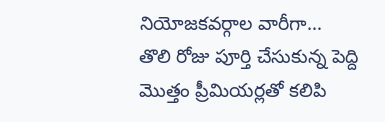నియోజకవర్గాల వారీగా…
తొలి రోజు పూర్తి చేసుకున్న పెద్ది మొత్తం ప్రీమియర్లతో కలిపి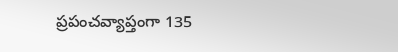ప్రపంచవ్యాప్తంగా 135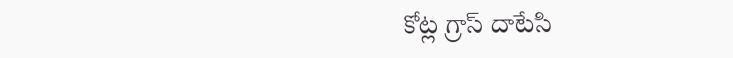కోట్ల గ్రాస్ దాటేసి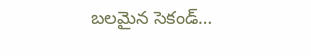బలమైన సెకండ్…